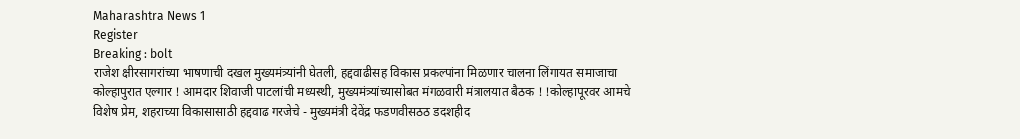Maharashtra News 1
Register
Breaking : bolt
राजेश क्षीरसागरांच्या भाषणाची दखल मुख्यमंत्र्यांनी घेतली, हद्दवाढीसह विकास प्रकल्पांना मिळणार चालना लिंगायत समाजाचा कोल्हापुरात एल्गार ! आमदार शिवाजी पाटलांची मध्यस्थी, मुख्यमंत्र्यांच्यासोबत मंगळवारी मंत्रालयात बैठक ! !कोल्हापूरवर आमचे विशेष प्रेम, शहराच्या विकासासाठी हद्दवाढ गरजेचे - मुख्यमंत्री देवेंद्र फडणवीसठठ डदशहीद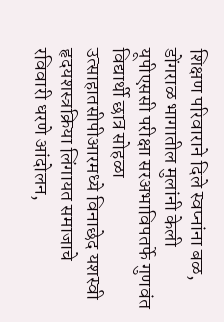शिक्षण परिवाराने दिले स्वप्नांना बळ, डोंगराळ भागातील मुलांनी केली यूपीएससी परीक्षा सरअभाविपतर्फे गुणवंत विद्यार्थी छात्र सोहळा उत्साहातसीपीआरमध्ये विनाछेद यशस्वी हृदयशस्त्रक्रिया लिंगायत समाजाचे रविवारी धरणे आंदोलन,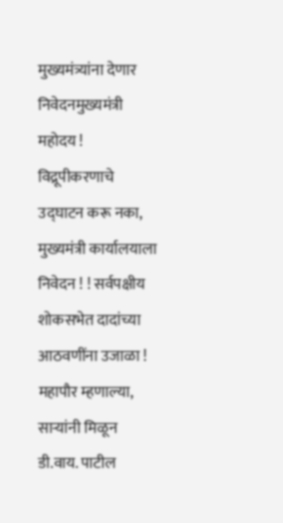मुख्यमंत्र्यांना देणार निवेदनमुख्यमंत्री महोदय !  विद्रूपीकरणाचे उद्घाटन करू नका, मुख्यमंत्री कार्यालयाला निवेदन ! ! सर्वपक्षीय शोकसभेत दादांच्या आठवणींना उजाळा !  महापौर म्हणाल्या, साऱ्यांनी मिळून डी.वाय. पाटील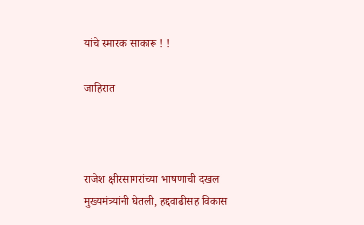यांचे स्मारक साकारू ! !

जाहिरात



राजेश क्षीरसागरांच्या भाषणाची दखल मुख्यमंत्र्यांनी घेतली, हद्दवाढीसह विकास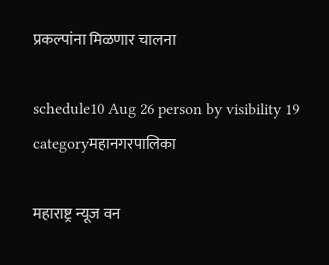प्रकल्पांना मिळणार चालना

schedule10 Aug 26 person by visibility 19 categoryमहानगरपालिका

महाराष्ट्र न्यूज वन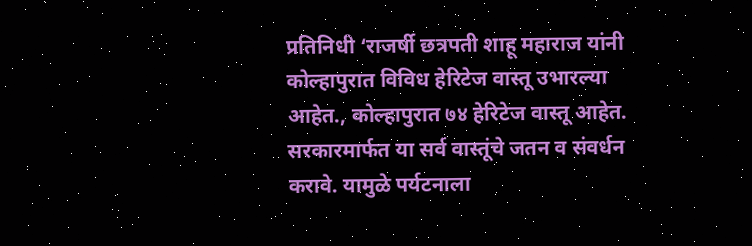प्रतिनिधी ‘राजर्षी छत्रपती शाहू महाराज यांनी कोल्हापुरात विविध हेरिटेज वास्तू उभारल्या आहेत., कोल्हापुरात ७४ हेरिटेज वास्तू आहेत. सरकारमार्फत या सर्व वास्तूंचे जतन व संवर्धन करावे. यामुळे पर्यटनाला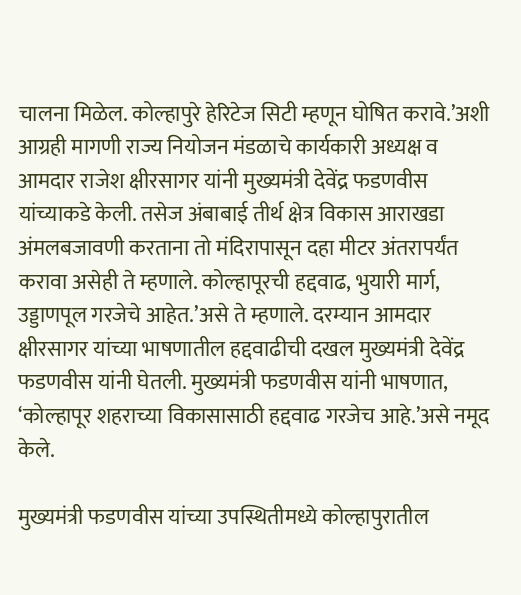चालना मिळेल. कोल्हापुरे हेरिटेज सिटी म्हणून घोषित करावे.’अशी आग्रही मागणी राज्य नियोजन मंडळाचे कार्यकारी अध्यक्ष व  आमदार राजेश क्षीरसागर यांनी मुख्यमंत्री देवेंद्र फडणवीस यांच्याकडे केली. तसेज अंबाबाई तीर्थ क्षेत्र विकास आराखडा अंमलबजावणी करताना तो मंदिरापासून दहा मीटर अंतरापर्यंत करावा असेही ते म्हणाले. कोल्हापूरची हद्दवाढ, भुयारी मार्ग, उड्डाणपूल गरजेचे आहेत.’असे ते म्हणाले. दरम्यान आमदार क्षीरसागर यांच्या भाषणातील हद्दवाढीची दखल मुख्यमंत्री देवेंद्र फडणवीस यांनी घेतली. मुख्यमंत्री फडणवीस यांनी भाषणात, ‘कोल्हापूर शहराच्या विकासासाठी हद्दवाढ गरजेच आहे.’असे नमूद केले.

मुख्यमंत्री फडणवीस यांच्या उपस्थितीमध्ये कोल्हापुरातील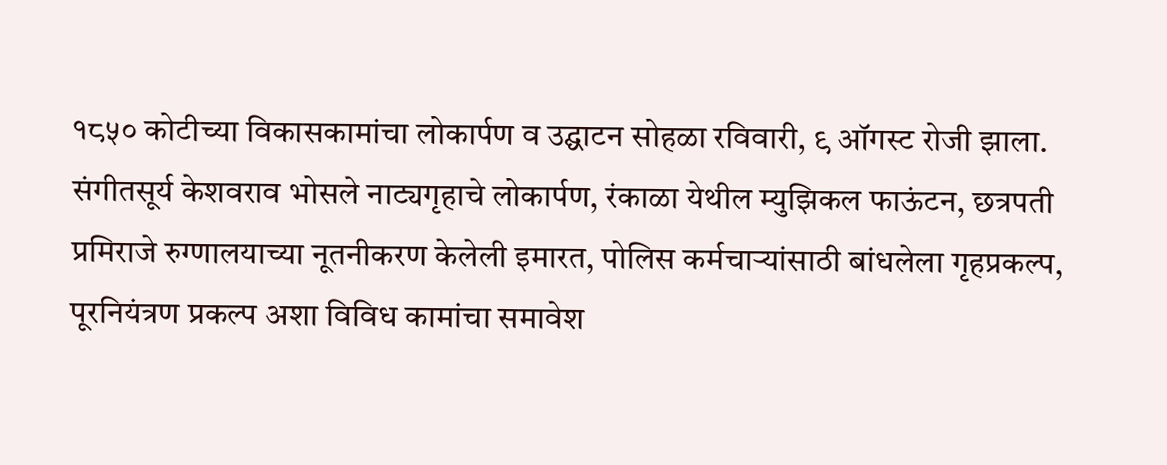१८५० कोटीच्या विकासकामांचा लोकार्पण व उद्घाटन सोहळा रविवारी, ९ ऑगस्ट रोजी झाला. संगीतसूर्य केशवराव भोसले नाट्यगृहाचे लोकार्पण, रंकाळा येथील म्युझिकल फाऊंटन, छत्रपती प्रमिराजे रुग्णालयाच्या नूतनीकरण केलेली इमारत, पोलिस कर्मचाऱ्यांसाठी बांधलेला गृहप्रकल्प, पूरनियंत्रण प्रकल्प अशा विविध कामांचा समावेश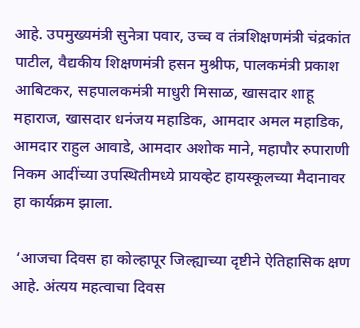आहे. उपमुख्यमंत्री सुनेत्रा पवार, उच्च व तंत्रशिक्षणमंत्री चंद्रकांत पाटील, वैद्यकीय शिक्षणमंत्री हसन मुश्रीफ, पालकमंत्री प्रकाश आबिटकर, सहपालकमंत्री माधुरी मिसाळ, खासदार शाहू महाराज, खासदार धनंजय महाडिक, आमदार अमल महाडिक, आमदार राहुल आवाडे, आमदार अशोक माने, महापौर रुपाराणी निकम आदींच्या उपस्थितीमध्ये प्रायव्हेट हायस्कूलच्या मैदानावर हा कार्यक्रम झाला.

 ‘आजचा दिवस हा कोल्हापूर जिल्ह्याच्या दृष्टीने ऐतिहासिक क्षण आहे. अंत्यय महत्वाचा दिवस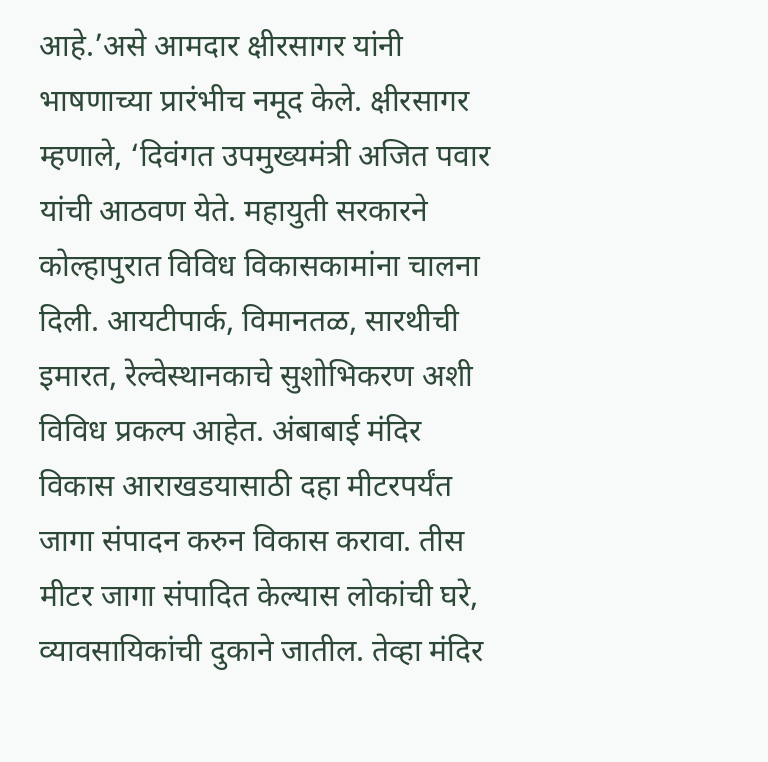आहे.’असे आमदार क्षीरसागर यांनी भाषणाच्या प्रारंभीच नमूद केले. क्षीरसागर म्हणाले, ‘दिवंगत उपमुख्यमंत्री अजित पवार यांची आठवण येते. महायुती सरकारने कोल्हापुरात विविध विकासकामांना चालना दिली. आयटीपार्क, विमानतळ, सारथीची इमारत, रेल्वेस्थानकाचे सुशोभिकरण अशी विविध प्रकल्प आहेत. अंबाबाई मंदिर विकास आराखडयासाठी दहा मीटरपर्यंत जागा संपादन करुन विकास करावा. तीस मीटर जागा संपादित केल्यास लोकांची घरे, व्यावसायिकांची दुकाने जातील. तेव्हा मंदिर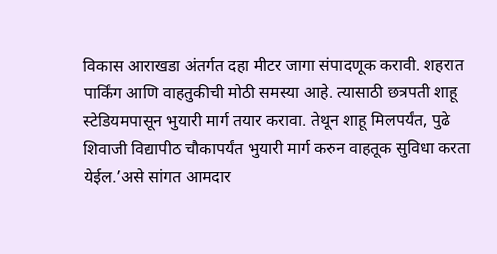विकास आराखडा अंतर्गत दहा मीटर जागा संपादणूक करावी. शहरात पार्किंग आणि वाहतुकीची मोठी समस्या आहे. त्यासाठी छत्रपती शाहू स्टेडियमपासून भुयारी मार्ग तयार करावा. तेथून शाहू मिलपर्यंत, पुढे शिवाजी विद्यापीठ चौकापर्यंत भुयारी मार्ग करुन वाहतूक सुविधा करता येईल.’असे सांगत आमदार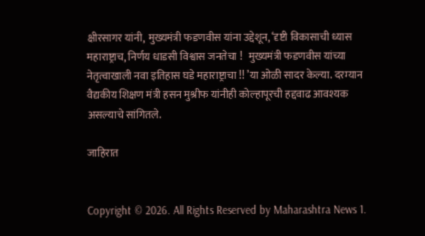क्षीरसागर यांनी, मुख्यमंत्री फडणवीस यांना उद्देशून, ‘दृष्टी विकासाची ध्यास महाराष्ट्राच, निर्णय धाडसी विश्वास जनतेचा !   मुख्यमंत्री फडणवीस यांच्या नेतृत्वाखाली नवा इतिहास घडे महाराष्ट्राचा !! ’या ओळी सादर केल्या. दरम्यान वैद्यकीय शिक्षण मंत्री हसन मुश्रीफ यांनीही कोल्हापूरची हद्दवाढ आवश्यक असल्याचे सांगितले.

जाहिरात


Copyright © 2026. All Rights Reserved by Maharashtra News 1.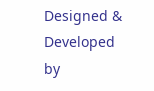Designed & Developed by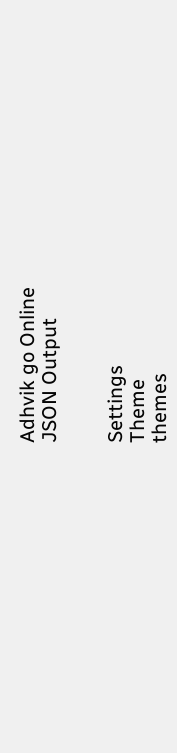Adhvik go Online
JSON Output


Settings
Theme
themes